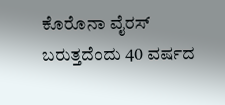ಕೊರೊನಾ ವೈರಸ್ ಬರುತ್ತದೆಂದು 40 ವರ್ಷದ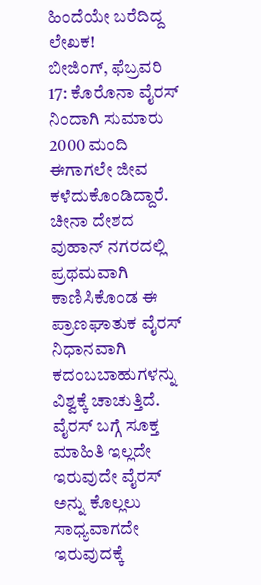ಹಿಂದೆಯೇ ಬರೆದಿದ್ದ ಲೇಖಕ!
ಬೀಜಿಂಗ್, ಫೆಬ್ರವರಿ 17: ಕೊರೊನಾ ವೈರಸ್ ನಿಂದಾಗಿ ಸುಮಾರು 2000 ಮಂದಿ ಈಗಾಗಲೇ ಜೀವ ಕಳೆದುಕೊಂಡಿದ್ದಾರೆ. ಚೀನಾ ದೇಶದ ವುಹಾನ್ ನಗರದಲ್ಲಿ ಪ್ರಥಮವಾಗಿ ಕಾಣಿಸಿಕೊಂಡ ಈ ಪ್ರಾಣಘಾತುಕ ವೈರಸ್ ನಿಧಾನವಾಗಿ ಕದಂಬಬಾಹುಗಳನ್ನು ವಿಶ್ವಕ್ಕೆ ಚಾಚುತ್ತಿದೆ.
ವೈರಸ್ ಬಗ್ಗೆ ಸೂಕ್ತ ಮಾಹಿತಿ ಇಲ್ಲದೇ ಇರುವುದೇ ವೈರಸ್ ಅನ್ನು ಕೊಲ್ಲಲು ಸಾಧ್ಯವಾಗದೇ ಇರುವುದಕ್ಕೆ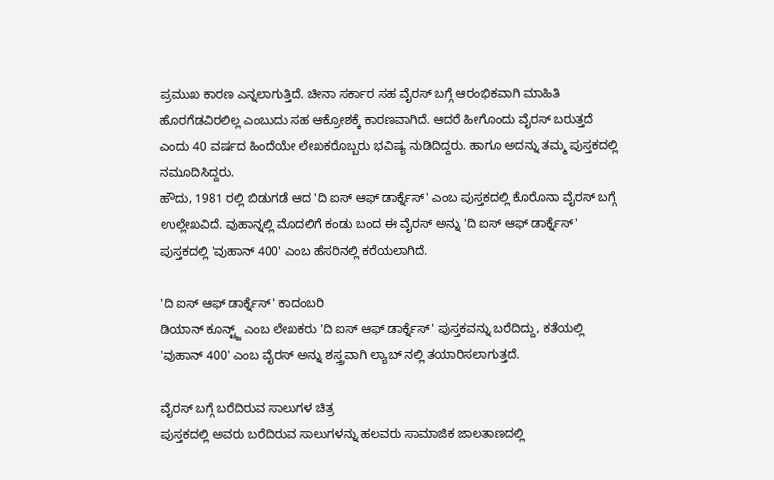ಪ್ರಮುಖ ಕಾರಣ ಎನ್ನಲಾಗುತ್ತಿದೆ. ಚೀನಾ ಸರ್ಕಾರ ಸಹ ವೈರಸ್ ಬಗ್ಗೆ ಆರಂಭಿಕವಾಗಿ ಮಾಹಿತಿ ಹೊರಗೆಡವಿರಲಿಲ್ಲ ಎಂಬುದು ಸಹ ಆಕ್ರೋಶಕ್ಕೆ ಕಾರಣವಾಗಿದೆ. ಆದರೆ ಹೀಗೊಂದು ವೈರಸ್ ಬರುತ್ತದೆ ಎಂದು 40 ವರ್ಷದ ಹಿಂದೆಯೇ ಲೇಖಕರೊಬ್ಬರು ಭವಿಷ್ಯ ನುಡಿದಿದ್ದರು. ಹಾಗೂ ಅದನ್ನು ತಮ್ಮ ಪುಸ್ತಕದಲ್ಲಿ ನಮೂದಿಸಿದ್ದರು.
ಹೌದು, 1981 ರಲ್ಲಿ ಬಿಡುಗಡೆ ಆದ 'ದಿ ಐಸ್ ಆಫ್ ಡಾರ್ಕ್ನೆಸ್' ಎಂಬ ಪುಸ್ತಕದಲ್ಲಿ ಕೊರೊನಾ ವೈರಸ್ ಬಗ್ಗೆ ಉಲ್ಲೇಖವಿದೆ. ವುಹಾನ್ನಲ್ಲಿ ಮೊದಲಿಗೆ ಕಂಡು ಬಂದ ಈ ವೈರಸ್ ಅನ್ನು 'ದಿ ಐಸ್ ಆಫ್ ಡಾರ್ಕ್ನೆಸ್' ಪುಸ್ತಕದಲ್ಲಿ 'ವುಹಾನ್ 400' ಎಂಬ ಹೆಸರಿನಲ್ಲಿ ಕರೆಯಲಾಗಿದೆ.

'ದಿ ಐಸ್ ಆಫ್ ಡಾರ್ಕ್ನೆಸ್' ಕಾದಂಬರಿ
ಡಿಯಾನ್ ಕೂನ್ಟ್ಜ್ ಎಂಬ ಲೇಖಕರು 'ದಿ ಐಸ್ ಆಫ್ ಡಾರ್ಕ್ನೆಸ್' ಪುಸ್ತಕವನ್ನು ಬರೆದಿದ್ದು, ಕತೆಯಲ್ಲಿ 'ವುಹಾನ್ 400' ಎಂಬ ವೈರಸ್ ಅನ್ನು ಶಸ್ತ್ರವಾಗಿ ಲ್ಯಾಬ್ ನಲ್ಲಿ ತಯಾರಿಸಲಾಗುತ್ತದೆ.

ವೈರಸ್ ಬಗ್ಗೆ ಬರೆದಿರುವ ಸಾಲುಗಳ ಚಿತ್ರ
ಪುಸ್ತಕದಲ್ಲಿ ಅವರು ಬರೆದಿರುವ ಸಾಲುಗಳನ್ನು ಹಲವರು ಸಾಮಾಜಿಕ ಜಾಲತಾಣದಲ್ಲಿ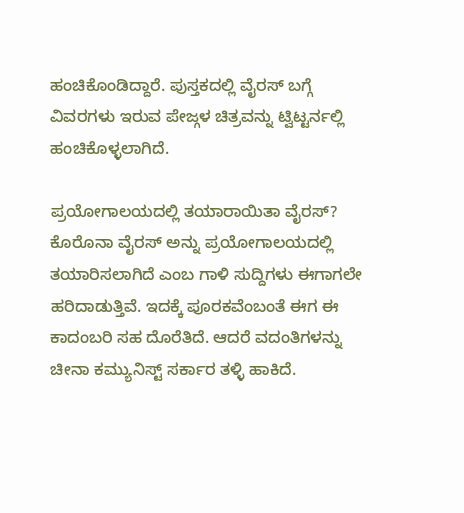ಹಂಚಿಕೊಂಡಿದ್ದಾರೆ. ಪುಸ್ತಕದಲ್ಲಿ ವೈರಸ್ ಬಗ್ಗೆ ವಿವರಗಳು ಇರುವ ಪೇಜ್ಗಳ ಚಿತ್ರವನ್ನು ಟ್ವಿಟ್ಟರ್ನಲ್ಲಿ ಹಂಚಿಕೊಳ್ಳಲಾಗಿದೆ.

ಪ್ರಯೋಗಾಲಯದಲ್ಲಿ ತಯಾರಾಯಿತಾ ವೈರಸ್?
ಕೊರೊನಾ ವೈರಸ್ ಅನ್ನು ಪ್ರಯೋಗಾಲಯದಲ್ಲಿ ತಯಾರಿಸಲಾಗಿದೆ ಎಂಬ ಗಾಳಿ ಸುದ್ದಿಗಳು ಈಗಾಗಲೇ ಹರಿದಾಡುತ್ತಿವೆ. ಇದಕ್ಕೆ ಪೂರಕವೆಂಬಂತೆ ಈಗ ಈ ಕಾದಂಬರಿ ಸಹ ದೊರೆತಿದೆ. ಆದರೆ ವದಂತಿಗಳನ್ನು ಚೀನಾ ಕಮ್ಯುನಿಸ್ಟ್ ಸರ್ಕಾರ ತಳ್ಳಿ ಹಾಕಿದೆ.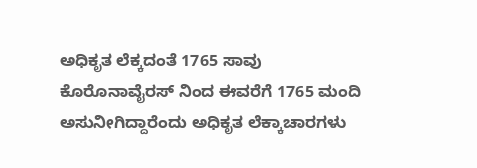ಅಧಿಕೃತ ಲೆಕ್ಕದಂತೆ 1765 ಸಾವು
ಕೊರೊನಾವೈರಸ್ ನಿಂದ ಈವರೆಗೆ 1765 ಮಂದಿ ಅಸುನೀಗಿದ್ದಾರೆಂದು ಅಧಿಕೃತ ಲೆಕ್ಕಾಚಾರಗಳು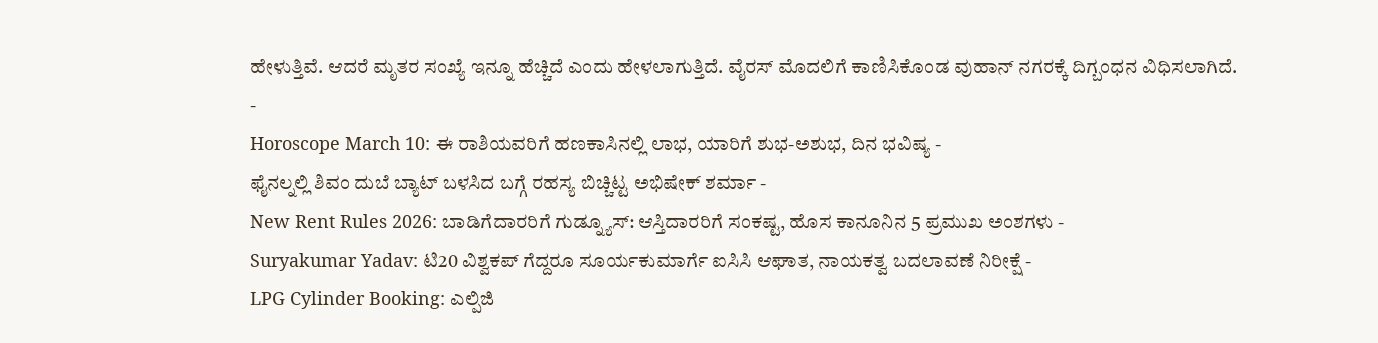ಹೇಳುತ್ತಿವೆ. ಆದರೆ ಮೃತರ ಸಂಖ್ಯೆ ಇನ್ನೂ ಹೆಚ್ಚಿದೆ ಎಂದು ಹೇಳಲಾಗುತ್ತಿದೆ. ವೈರಸ್ ಮೊದಲಿಗೆ ಕಾಣಿಸಿಕೊಂಡ ವುಹಾನ್ ನಗರಕ್ಕೆ ದಿಗ್ಬಂಧನ ವಿಧಿಸಲಾಗಿದೆ.
-
Horoscope March 10: ಈ ರಾಶಿಯವರಿಗೆ ಹಣಕಾಸಿನಲ್ಲಿ ಲಾಭ, ಯಾರಿಗೆ ಶುಭ-ಅಶುಭ, ದಿನ ಭವಿಷ್ಯ -
ಫೈನಲ್ನಲ್ಲಿ ಶಿವಂ ದುಬೆ ಬ್ಯಾಟ್ ಬಳಸಿದ ಬಗ್ಗೆ ರಹಸ್ಯ ಬಿಚ್ಚಿಟ್ಟ ಅಭಿಷೇಕ್ ಶರ್ಮಾ -
New Rent Rules 2026: ಬಾಡಿಗೆದಾರರಿಗೆ ಗುಡ್ನ್ಯೂಸ್: ಆಸ್ತಿದಾರರಿಗೆ ಸಂಕಷ್ಟ, ಹೊಸ ಕಾನೂನಿನ 5 ಪ್ರಮುಖ ಅಂಶಗಳು -
Suryakumar Yadav: ಟಿ20 ವಿಶ್ವಕಪ್ ಗೆದ್ದರೂ ಸೂರ್ಯಕುಮಾರ್ಗೆ ಐಸಿಸಿ ಆಘಾತ, ನಾಯಕತ್ವ ಬದಲಾವಣೆ ನಿರೀಕ್ಷೆ -
LPG Cylinder Booking: ಎಲ್ಪಿಜಿ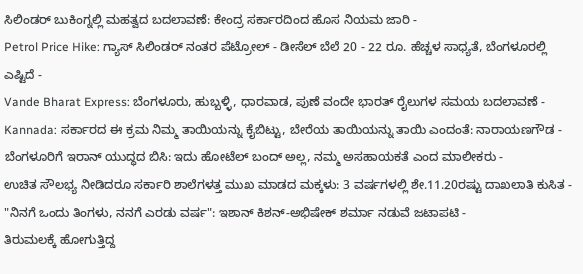ಸಿಲಿಂಡರ್ ಬುಕಿಂಗ್ನಲ್ಲಿ ಮಹತ್ವದ ಬದಲಾವಣೆ: ಕೇಂದ್ರ ಸರ್ಕಾರದಿಂದ ಹೊಸ ನಿಯಮ ಜಾರಿ -
Petrol Price Hike: ಗ್ಯಾಸ್ ಸಿಲಿಂಡರ್ ನಂತರ ಪೆಟ್ರೋಲ್ - ಡೀಸೆಲ್ ಬೆಲೆ 20 - 22 ರೂ. ಹೆಚ್ಚಳ ಸಾಧ್ಯತೆ, ಬೆಂಗಳೂರಲ್ಲಿ ಎಷ್ಟಿದೆ -
Vande Bharat Express: ಬೆಂಗಳೂರು, ಹುಬ್ಬಳ್ಳಿ, ಧಾರವಾಡ, ಪುಣೆ ವಂದೇ ಭಾರತ್ ರೈಲುಗಳ ಸಮಯ ಬದಲಾವಣೆ -
Kannada: ಸರ್ಕಾರದ ಈ ಕ್ರಮ ನಿಮ್ಮ ತಾಯಿಯನ್ನು ಕೈಬಿಟ್ಟು, ಬೇರೆಯ ತಾಯಿಯನ್ನು ತಾಯಿ ಎಂದಂತೆ: ನಾರಾಯಣಗೌಡ -
ಬೆಂಗಳೂರಿಗೆ ಇರಾನ್ ಯುದ್ಧದ ಬಿಸಿ: ಇದು ಹೋಟೆಲ್ ಬಂದ್ ಅಲ್ಲ, ನಮ್ಮ ಅಸಹಾಯಕತೆ ಎಂದ ಮಾಲೀಕರು -
ಉಚಿತ ಸೌಲಭ್ಯ ನೀಡಿದರೂ ಸರ್ಕಾರಿ ಶಾಲೆಗಳತ್ತ ಮುಖ ಮಾಡದ ಮಕ್ಕಳು: 3 ವರ್ಷಗಳಲ್ಲಿ ಶೇ.11.20ರಷ್ಟು ದಾಖಲಾತಿ ಕುಸಿತ -
"ನಿನಗೆ ಒಂದು ತಿಂಗಳು, ನನಗೆ ಎರಡು ವರ್ಷ": ಇಶಾನ್ ಕಿಶನ್-ಅಭಿಷೇಕ್ ಶರ್ಮಾ ನಡುವೆ ಜಟಾಪಟಿ -
ತಿರುಮಲಕ್ಕೆ ಹೋಗುತ್ತಿದ್ದ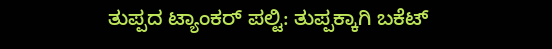ತುಪ್ಪದ ಟ್ಯಾಂಕರ್ ಪಲ್ಟಿ: ತುಪ್ಪಕ್ಕಾಗಿ ಬಕೆಟ್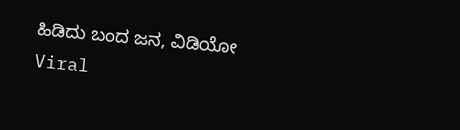ಹಿಡಿದು ಬಂದ ಜನ, ವಿಡಿಯೋ Viral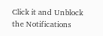Click it and Unblock the Notifications